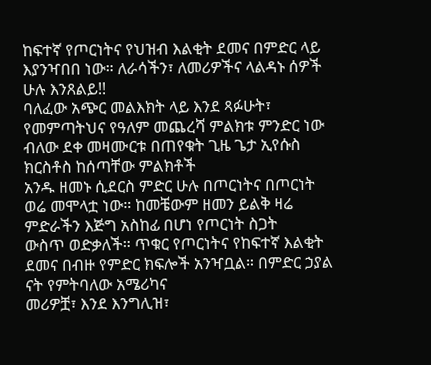ከፍተኛ የጦርነትና የህዝብ እልቂት ደመና በምድር ላይ እያንዣበበ ነው። ለራሳችን፣ ለመሪዎችና ላልዳኑ ሰዎች ሁሉ እንጸልይ!!
ባለፈው አጭር መልእክት ላይ እንደ ጻፉሁት፣ የመምጣትህና የዓለም መጨረሻ ምልክቱ ምንድር ነው ብለው ደቀ መዛሙርቱ በጠየቁት ጊዜ ጌታ ኢየሱስ ክርስቶስ ከሰጣቸው ምልክቶች
አንዱ ዘመኑ ሲደርስ ምድር ሁሉ በጦርነትና በጦርነት ወሬ መሞላቷ ነው። ከመቼውም ዘመን ይልቅ ዛሬ ምድራችን እጅግ አስከፊ በሆነ የጦርነት ስጋት
ውስጥ ወድቃለች። ጥቁር የጦርነትና የከፍተኛ እልቂት ደመና በብዙ የምድር ክፍሎች አንዣቧል። በምድር ኃያል ናት የምትባለው አሜሪካና
መሪዎቿ፣ እንደ እንግሊዝ፣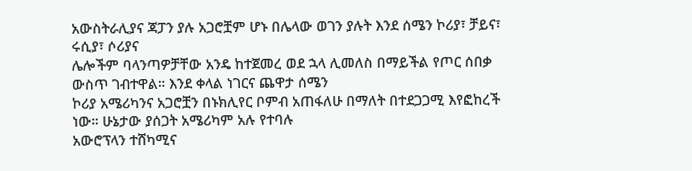አውስትራሊያና ጃፓን ያሉ አጋሮቿም ሆኑ በሌላው ወገን ያሉት እንደ ሰሜን ኮሪያ፣ ቻይና፣ ሩሲያ፣ ሶሪያና
ሌሎችም ባላንጣዎቻቸው አንዴ ከተጀመረ ወደ ኋላ ሊመለስ በማይችል የጦር ሰበቃ ውስጥ ገብተዋል። እንደ ቀላል ነገርና ጨዋታ ሰሜን
ኮሪያ አሜሪካንና አጋሮቿን በኑክሊየር ቦምብ አጠፋለሁ በማለት በተደጋጋሚ እየፎከረች ነው። ሁኔታው ያሰጋት አሜሪካም አሉ የተባሉ
አውሮፕላን ተሸካሚና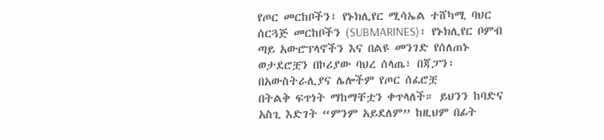የጦር መርከቦችን፣ የኑክሊየር ሚሳኤል ተሸካሚ ባህር ሰርጓጅ መርከቦችን (SUBMARINES)፣ የኑክሊየር ቦምብ
ጣይ አውሮፕላኖችን እና በልዩ መንገድ የሰለጠኑ ወታደሮቿን በኮሪያው ባህረ ሰላጤ፣ በጃፓን፣ በአውስትራሊያና ሌሎችም የጦር ሰፈሮቿ
በትልቅ ፍጥነት ማከማቸቷን ቀጥላለች። ይህንን ከባድና አስጊ እድገት “ምንም አይደለም” ከዚህም በፊት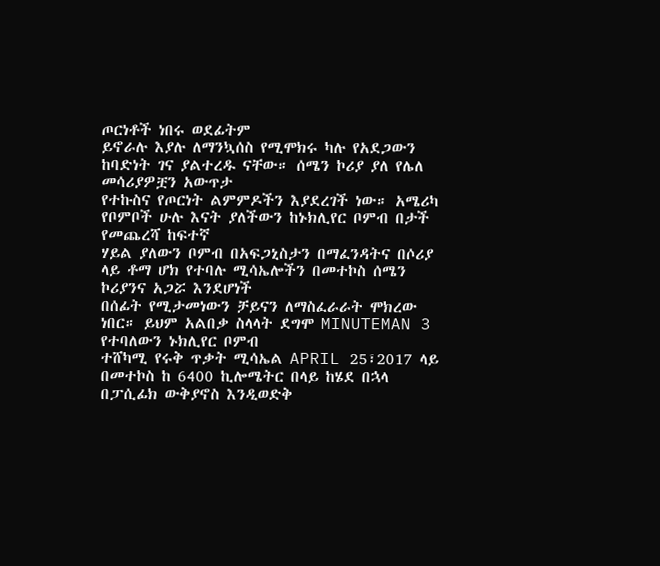ጦርነቶች ነበሩ ወደፊትም
ይኖራሉ እያሉ ለማንኳሰስ የሚሞክሩ ካሉ የአደጋውን ከባድነት ገና ያልተረዱ ናቸው። ሰሜን ኮሪያ ያለ የሌለ መሳሪያዎቿን አውጥታ
የተኩስና የጦርነት ልምምዶችን እያደረገች ነው። አሜሪካ የቦምቦች ሁሉ እናት ያለችውን ከኑክሊየር ቦምብ በታች የመጨረሻ ከፍተኛ
ሃይል ያለውን ቦምብ በአፍጋኒስታን በማፈንዳትና በሶሪያ ላይ ቶማ ሆክ የተባሉ ሚሳኤሎችን በመተኮስ ሰሜን ኮሪያንና አጋሯ እንደሆነች
በሰፊት የሚታመነውን ቻይናን ለማስፈራራት ሞክረው ነበር። ይህም አልበቃ ስላላት ደግሞ MINUTEMAN 3 የተባለውን ኑክሊየር ቦምብ
ተሸካሚ የሩቅ ጥቃት ሚሳኤል APRIL 25፣2017 ላይ በመተኮስ ከ 6400 ኪሎሜትር በላይ ከሄደ በኋላ በፓሲፊክ ውቅያኖስ እንዲወድቅ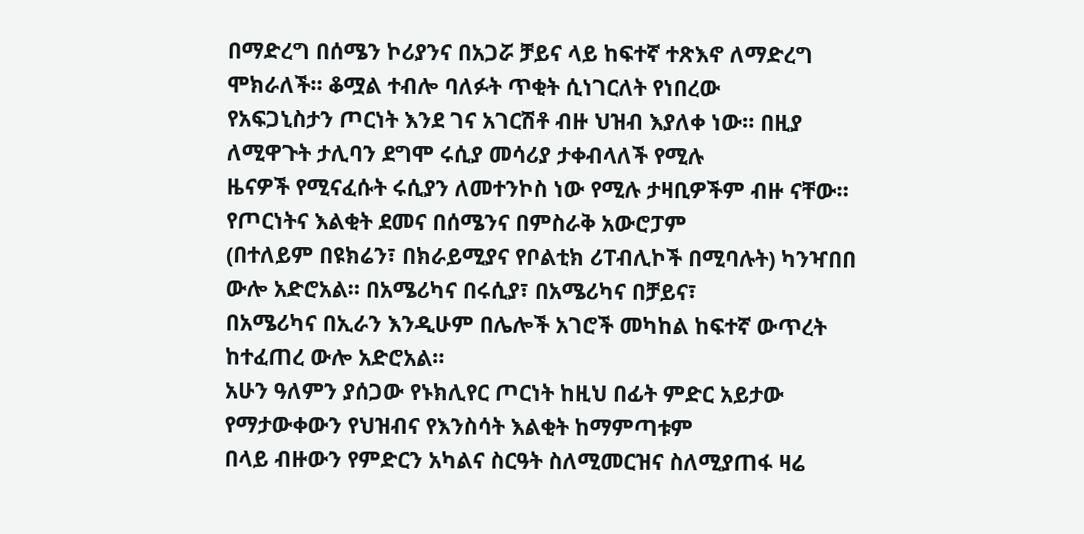በማድረግ በሰሜን ኮሪያንና በአጋሯ ቻይና ላይ ከፍተኛ ተጽእኖ ለማድረግ ሞክራለች። ቆሟል ተብሎ ባለፉት ጥቂት ሲነገርለት የነበረው
የአፍጋኒስታን ጦርነት እንደ ገና አገርሽቶ ብዙ ህዝብ እያለቀ ነው። በዚያ ለሚዋጉት ታሊባን ደግሞ ሩሲያ መሳሪያ ታቀብላለች የሚሉ
ዜናዎች የሚናፈሱት ሩሲያን ለመተንኮስ ነው የሚሉ ታዛቢዎችም ብዙ ናቸው። የጦርነትና እልቂት ደመና በሰሜንና በምስራቅ አውሮፓም
(በተለይም በዩክሬን፣ በክራይሚያና የቦልቲክ ሪፐብሊኮች በሚባሉት) ካንዣበበ ውሎ አድሮአል። በአሜሪካና በሩሲያ፣ በአሜሪካና በቻይና፣
በአሜሪካና በኢራን እንዲሁም በሌሎች አገሮች መካከል ከፍተኛ ውጥረት ከተፈጠረ ውሎ አድሮአል።
አሁን ዓለምን ያሰጋው የኑክሊየር ጦርነት ከዚህ በፊት ምድር አይታው የማታውቀውን የህዝብና የእንስሳት እልቂት ከማምጣቱም
በላይ ብዙውን የምድርን አካልና ስርዓት ስለሚመርዝና ስለሚያጠፋ ዛሬ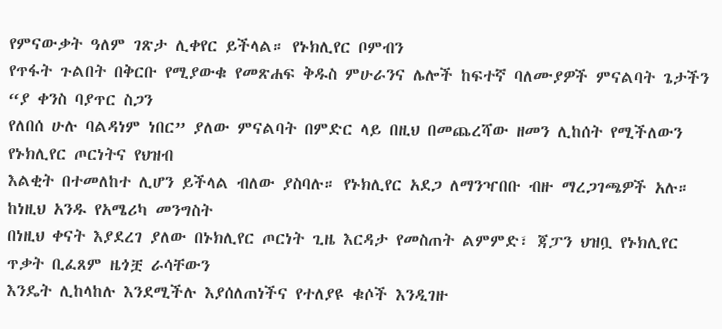የምናውቃት ዓለም ገጽታ ሊቀየር ይችላል። የኑክሊየር ቦምብን
የጥፋት ጉልበት በቅርቡ የሚያውቁ የመጽሐፍ ቅዱስ ምሁራንና ሌሎች ከፍተኛ ባለሙያዎች ምናልባት ጌታችን “ያ ቀንስ ባያጥር ስጋን
የለበሰ ሁሉ ባልዳነም ነበር” ያለው ምናልባት በምድር ላይ በዚህ በመጨረሻው ዘመን ሊከሰት የሚችለውን የኑክሊየር ጦርነትና የህዝብ
እልቂት በተመለከተ ሊሆን ይችላል ብለው ያስባሉ። የኑክሊየር አደጋ ለማንዣበቡ ብዙ ማረጋገጫዎች አሉ። ከነዚህ አንዱ የአሜሪካ መንግስት
በነዚህ ቀናት እያደረገ ያለው በኑክሊየር ጦርነት ጊዜ እርዳታ የመስጠት ልምምድ፣ ጃፓን ህዝቧ የኑክሊየር ጥቃት ቢፈጸም ዜጎቿ ራሳቸውን
እንዴት ሊከላከሉ እንደሚችሉ እያሰለጠነችና የተለያዩ ቁሶች እንዲገዙ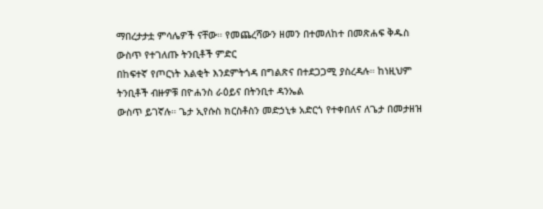ማበረታታቷ ምሳሌዎች ናቸው። የመጨረሻውን ዘመን በተመለከተ በመጽሐፍ ቅዱስ ውስጥ የተገለጡ ትንቢቶች ምድር
በከፍተኛ የጦርነት እልቂት እንደምትጎዳ በግልጽና በተደጋጋሚ ያስረዳሉ። ከነዚህም ትንቢቶች ብዙዎቹ በዮሐንስ ራዕይና በትንቢተ ዳንኤል
ውስጥ ይገኛሉ። ጌታ ኢየሱስ ክርስቶስን መድኃኒቱ አድርጎ የተቀበለና ለጌታ በመታዘዝ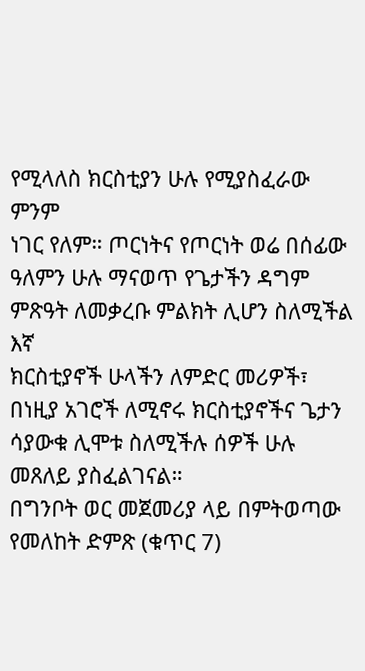የሚላለስ ክርስቲያን ሁሉ የሚያስፈራው ምንም
ነገር የለም። ጦርነትና የጦርነት ወሬ በሰፊው ዓለምን ሁሉ ማናወጥ የጌታችን ዳግም ምጽዓት ለመቃረቡ ምልክት ሊሆን ስለሚችል እኛ
ክርስቲያኖች ሁላችን ለምድር መሪዎች፣ በነዚያ አገሮች ለሚኖሩ ክርስቲያኖችና ጌታን ሳያውቁ ሊሞቱ ስለሚችሉ ሰዎች ሁሉ መጸለይ ያስፈልገናል።
በግንቦት ወር መጀመሪያ ላይ በምትወጣው የመለከት ድምጽ (ቁጥር 7)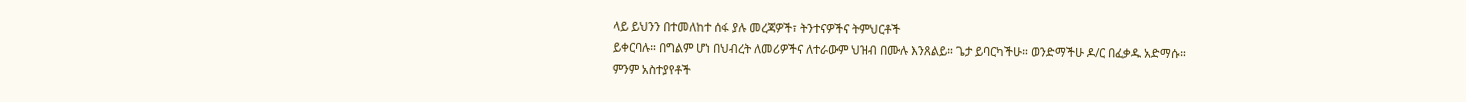ላይ ይህንን በተመለከተ ሰፋ ያሉ መረጃዎች፣ ትንተናዎችና ትምህርቶች
ይቀርባሉ። በግልም ሆነ በህብረት ለመሪዎችና ለተራውም ህዝብ በሙሉ እንጸልይ። ጌታ ይባርካችሁ። ወንድማችሁ ዶ/ር በፈቃዱ አድማሱ።
ምንም አስተያየቶች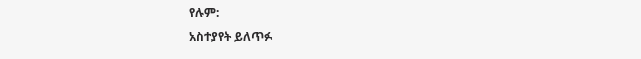የሉም:
አስተያየት ይለጥፉ